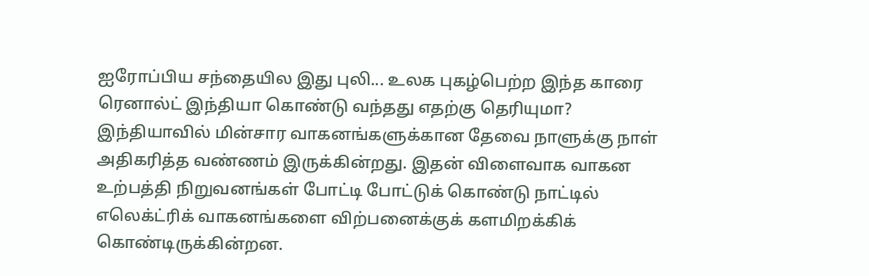ஐரோப்பிய சந்தையில இது புலி... உலக புகழ்பெற்ற இந்த காரை ரெனால்ட் இந்தியா கொண்டு வந்தது எதற்கு தெரியுமா?
இந்தியாவில் மின்சார வாகனங்களுக்கான தேவை நாளுக்கு நாள் அதிகரித்த வண்ணம் இருக்கின்றது. இதன் விளைவாக வாகன உற்பத்தி நிறுவனங்கள் போட்டி போட்டுக் கொண்டு நாட்டில் எலெக்ட்ரிக் வாகனங்களை விற்பனைக்குக் களமிறக்கிக் கொண்டிருக்கின்றன.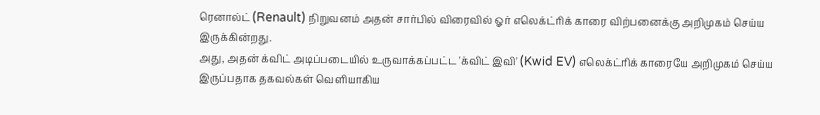ரெனால்ட் (Renault) நிறுவனம் அதன் சார்பில் விரைவில் ஓர் எலெக்ட்ரிக் காரை விற்பனைக்கு அறிமுகம் செய்ய இருக்கின்றது.
அது, அதன் க்விட் அடிப்படையில் உருவாக்கப்பட்ட 'க்விட் இவி' (Kwid EV) எலெக்ட்ரிக் காரையே அறிமுகம் செய்ய இருப்பதாக தகவல்கள் வெளியாகிய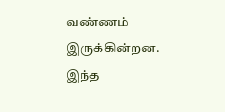வண்ணம் இருக்கின்றன. இந்த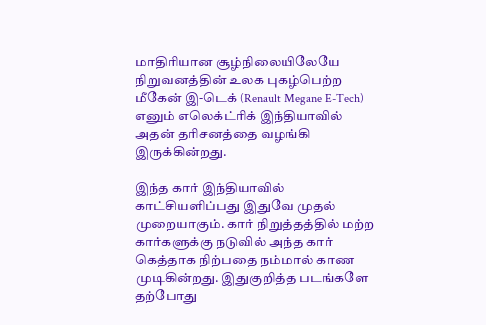மாதிரியான சூழ்நிலையிலேயே நிறுவனத்தின் உலக புகழ்பெற்ற மீகேன் இ-டெக் (Renault Megane E-Tech) எனும் எலெக்ட்ரிக் இந்தியாவில் அதன் தரிசனத்தை வழங்கி இருக்கின்றது.

இந்த கார் இந்தியாவில் காட்சியளிப்பது இதுவே முதல் முறையாகும். கார் நிறுத்தத்தில் மற்ற கார்களுக்கு நடுவில் அந்த கார் கெத்தாக நிற்பதை நம்மால் காண முடிகின்றது. இதுகுறித்த படங்களே தற்போது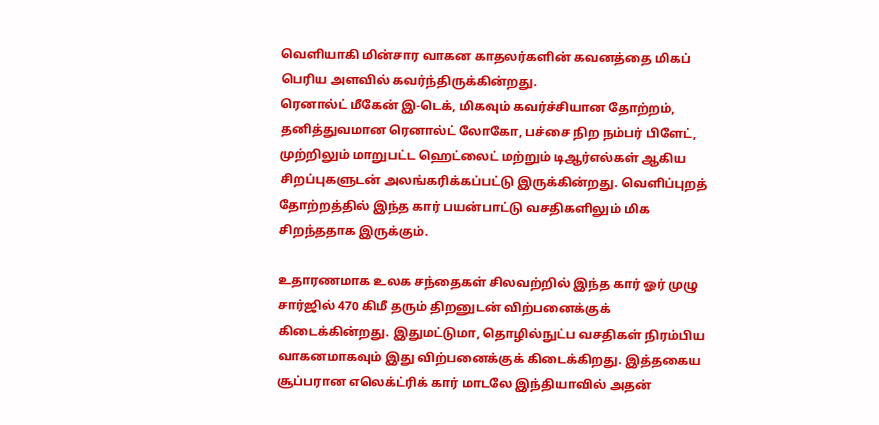வெளியாகி மின்சார வாகன காதலர்களின் கவனத்தை மிகப் பெரிய அளவில் கவர்ந்திருக்கின்றது.
ரெனால்ட் மீகேன் இ-டெக், மிகவும் கவர்ச்சியான தோற்றம், தனித்துவமான ரெனால்ட் லோகோ, பச்சை நிற நம்பர் பிளேட், முற்றிலும் மாறுபட்ட ஹெட்லைட் மற்றும் டிஆர்எல்கள் ஆகிய சிறப்புகளுடன் அலங்கரிக்கப்பட்டு இருக்கின்றது. வெளிப்புறத் தோற்றத்தில் இந்த கார் பயன்பாட்டு வசதிகளிலும் மிக சிறந்ததாக இருக்கும்.

உதாரணமாக உலக சந்தைகள் சிலவற்றில் இந்த கார் ஓர் முழு சார்ஜில் 470 கிமீ தரும் திறனுடன் விற்பனைக்குக் கிடைக்கின்றது. இதுமட்டுமா, தொழில்நுட்ப வசதிகள் நிரம்பிய வாகனமாகவும் இது விற்பனைக்குக் கிடைக்கிறது. இத்தகைய சூப்பரான எலெக்ட்ரிக் கார் மாடலே இந்தியாவில் அதன்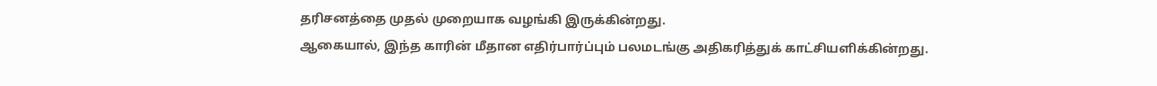தரிசனத்தை முதல் முறையாக வழங்கி இருக்கின்றது.
ஆகையால், இந்த காரின் மீதான எதிர்பார்ப்பும் பலமடங்கு அதிகரித்துக் காட்சியளிக்கின்றது.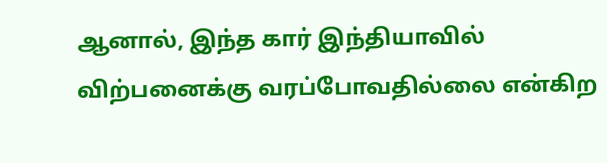ஆனால், இந்த கார் இந்தியாவில் விற்பனைக்கு வரப்போவதில்லை என்கிற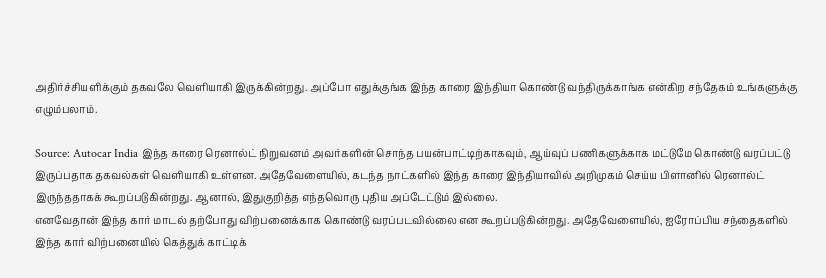அதிர்ச்சியளிக்கும் தகவலே வெளியாகி இருக்கின்றது. அப்போ எதுக்குங்க இந்த காரை இந்தியா கொண்டு வந்திருக்காங்க என்கிற சந்தேகம் உங்களுக்கு எழும்பலாம்.

Source: Autocar India இந்த காரை ரெனால்ட் நிறுவனம் அவர்களின் சொந்த பயன்பாட்டிற்காகவும், ஆய்வுப் பணிகளுக்காக மட்டுமே கொண்டு வரப்பட்டு இருப்பதாக தகவல்கள் வெளியாகி உள்ளன. அதேவேளையில், கடந்த நாட்களில் இந்த காரை இந்தியாவில் அறிமுகம் செய்ய பிளானில் ரெனால்ட் இருந்ததாகக் கூறப்படுகின்றது. ஆனால், இதுகுறித்த எந்தவொரு புதிய அப்டேட்டும் இல்லை.
எனவேதான் இந்த கார் மாடல் தற்போது விற்பனைக்காக கொண்டு வரப்படவில்லை என கூறப்படுகின்றது. அதேவேளையில், ஐரோப்பிய சந்தைகளில் இந்த கார் விற்பனையில் கெத்துக் காட்டிக்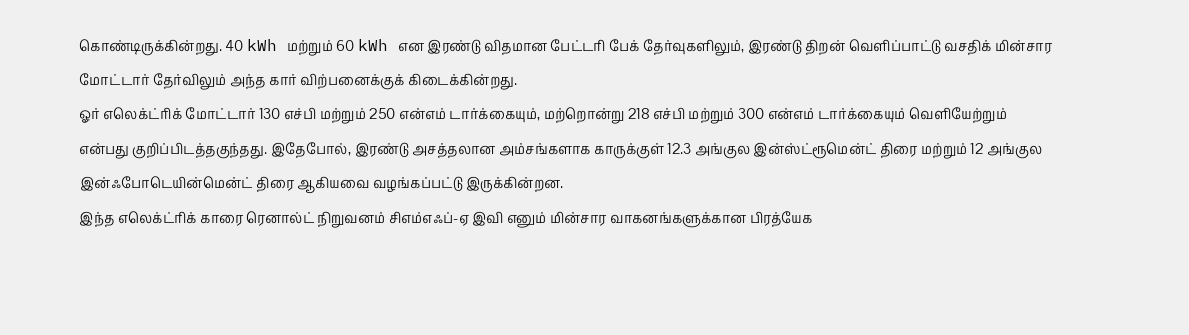கொண்டிருக்கின்றது. 40 kWh மற்றும் 60 kWh என இரண்டு விதமான பேட்டரி பேக் தேர்வுகளிலும், இரண்டு திறன் வெளிப்பாட்டு வசதிக் மின்சார மோட்டார் தேர்விலும் அந்த கார் விற்பனைக்குக் கிடைக்கின்றது.
ஓர் எலெக்ட்ரிக் மோட்டார் 130 எச்பி மற்றும் 250 என்எம் டார்க்கையும், மற்றொன்று 218 எச்பி மற்றும் 300 என்எம் டார்க்கையும் வெளியேற்றும் என்பது குறிப்பிடத்தகுந்தது. இதேபோல், இரண்டு அசத்தலான அம்சங்களாக காருக்குள் 12.3 அங்குல இன்ஸ்ட்ரூமென்ட் திரை மற்றும் 12 அங்குல இன்ஃபோடெயின்மென்ட் திரை ஆகியவை வழங்கப்பட்டு இருக்கின்றன.
இந்த எலெக்ட்ரிக் காரை ரெனால்ட் நிறுவனம் சிஎம்எஃப்-ஏ இவி எனும் மின்சார வாகனங்களுக்கான பிரத்யேக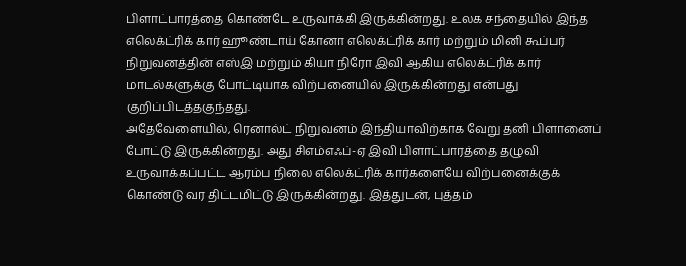பிளாட்பாரத்தை கொண்டே உருவாக்கி இருக்கின்றது. உலக சந்தையில் இந்த எலெக்ட்ரிக் கார் ஹூண்டாய் கோனா எலெக்ட்ரிக் கார் மற்றும் மினி கூப்பர் நிறுவனத்தின் எஸ்இ மற்றும் கியா நிரோ இவி ஆகிய எலெக்ட்ரிக் கார் மாடல்களுக்கு போட்டியாக விற்பனையில் இருக்கின்றது என்பது குறிப்பிடத்தகுந்தது.
அதேவேளையில், ரெனால்ட் நிறுவனம் இந்தியாவிற்காக வேறு தனி பிளானைப் போட்டு இருக்கின்றது. அது சிஎம்எஃப்-ஏ இவி பிளாட்பாரத்தை தழுவி உருவாக்கப்பட்ட ஆரம்ப நிலை எலெக்ட்ரிக் கார்களையே விற்பனைக்குக் கொண்டு வர திட்டமிட்டு இருக்கின்றது. இத்துடன், புத்தம்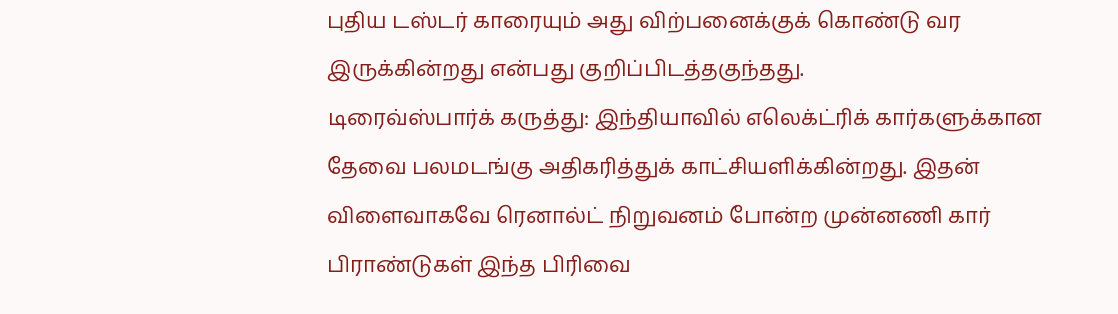புதிய டஸ்டர் காரையும் அது விற்பனைக்குக் கொண்டு வர இருக்கின்றது என்பது குறிப்பிடத்தகுந்தது.
டிரைவ்ஸ்பார்க் கருத்து: இந்தியாவில் எலெக்ட்ரிக் கார்களுக்கான தேவை பலமடங்கு அதிகரித்துக் காட்சியளிக்கின்றது. இதன் விளைவாகவே ரெனால்ட் நிறுவனம் போன்ற முன்னணி கார் பிராண்டுகள் இந்த பிரிவை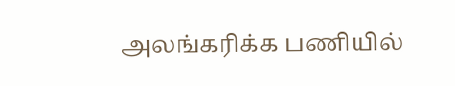அலங்கரிக்க பணியில்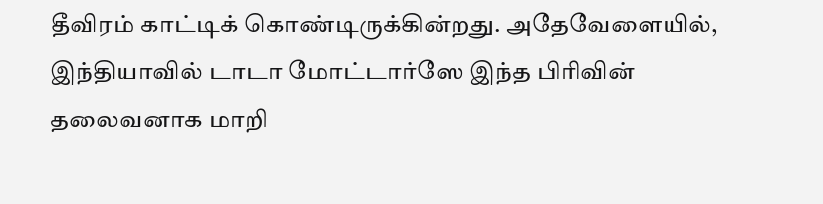தீவிரம் காட்டிக் கொண்டிருக்கின்றது. அதேவேளையில், இந்தியாவில் டாடா மோட்டார்ஸே இந்த பிரிவின் தலைவனாக மாறி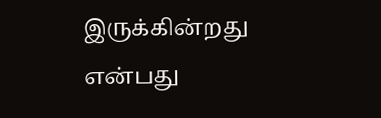இருக்கின்றது என்பது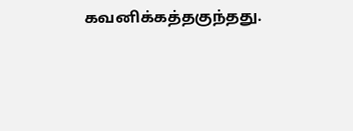கவனிக்கத்தகுந்தது.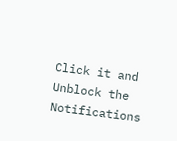Click it and Unblock the Notifications